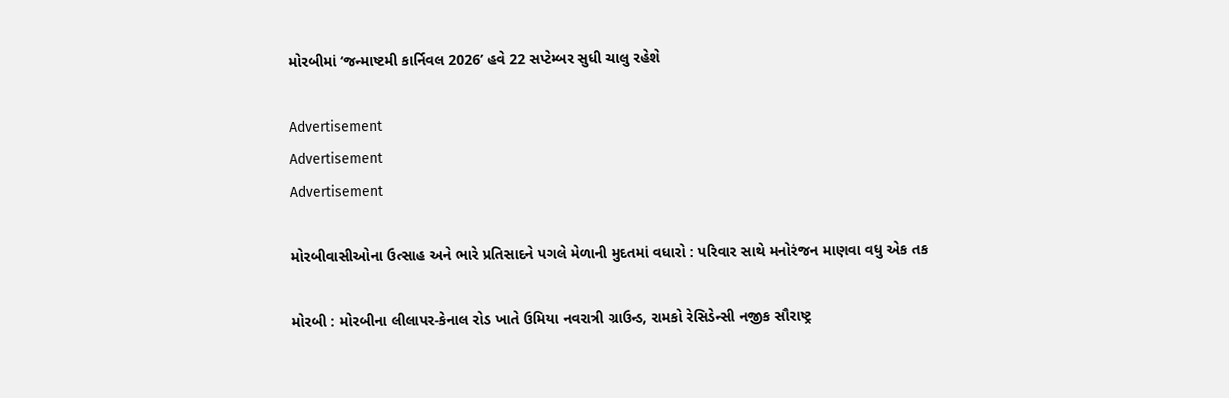મોરબીમાં ‘જન્માષ્ટમી કાર્નિવલ 2026’ હવે 22 સપ્ટેમ્બર સુધી ચાલુ રહેશે

Advertisement
Advertisement
Advertisement

મોરબીવાસીઓના ઉત્સાહ અને ભારે પ્રતિસાદને પગલે મેળાની મુદતમાં વધારો : પરિવાર સાથે મનોરંજન માણવા વધુ એક તક

મોરબી : મોરબીના લીલાપર-કેનાલ રોડ ખાતે ઉમિયા નવરાત્રી ગ્રાઉન્ડ, રામકો રેસિડેન્સી નજીક સૌરાષ્ટ્ર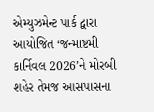એમ્યુઝમેન્ટ પાર્ક દ્વારા આયોજિત ‘જન્માષ્ટમી કાર્નિવલ 2026’ને મોરબી શહેર તેમજ આસપાસના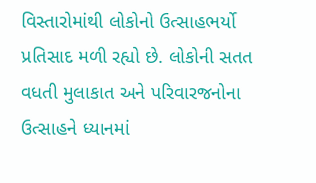વિસ્તારોમાંથી લોકોનો ઉત્સાહભર્યો પ્રતિસાદ મળી રહ્યો છે. લોકોની સતત વધતી મુલાકાત અને પરિવારજનોના ઉત્સાહને ધ્યાનમાં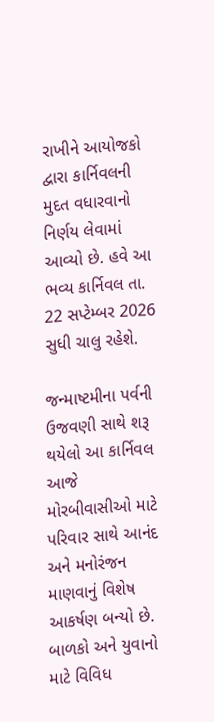રાખીને આયોજકો દ્વારા કાર્નિવલની મુદત વધારવાનો નિર્ણય લેવામાં આવ્યો છે. હવે આ ભવ્ય કાર્નિવલ તા. 22 સપ્ટેમ્બર 2026 સુધી ચાલુ રહેશે.

જન્માષ્ટમીના પર્વની ઉજવણી સાથે શરૂ થયેલો આ કાર્નિવલ આજે મોરબીવાસીઓ માટે પરિવાર સાથે આનંદ અને મનોરંજન માણવાનું વિશેષ આકર્ષણ બન્યો છે. બાળકો અને યુવાનો માટે વિવિધ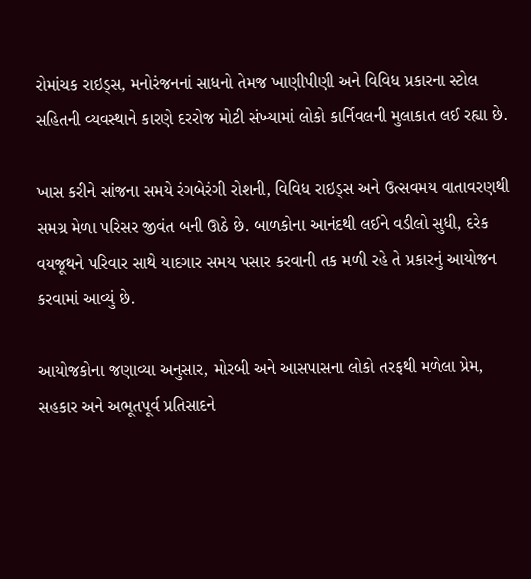રોમાંચક રાઇડ્સ, મનોરંજનનાં સાધનો તેમજ ખાણીપીણી અને વિવિધ પ્રકારના સ્ટોલ સહિતની વ્યવસ્થાને કારણે દરરોજ મોટી સંખ્યામાં લોકો કાર્નિવલની મુલાકાત લઈ રહ્યા છે.

ખાસ કરીને સાંજના સમયે રંગબેરંગી રોશની, વિવિધ રાઇડ્સ અને ઉત્સવમય વાતાવરણથી સમગ્ર મેળા પરિસર જીવંત બની ઊઠે છે. બાળકોના આનંદથી લઈને વડીલો સુધી, દરેક વયજૂથને પરિવાર સાથે યાદગાર સમય પસાર કરવાની તક મળી રહે તે પ્રકારનું આયોજન કરવામાં આવ્યું છે.

આયોજકોના જણાવ્યા અનુસાર, મોરબી અને આસપાસના લોકો તરફથી મળેલા પ્રેમ, સહકાર અને અભૂતપૂર્વ પ્રતિસાદને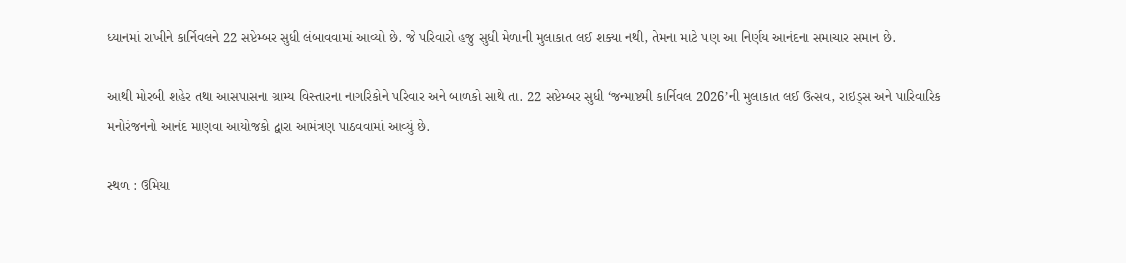ધ્યાનમાં રાખીને કાર્નિવલને 22 સપ્ટેમ્બર સુધી લંબાવવામાં આવ્યો છે. જે પરિવારો હજુ સુધી મેળાની મુલાકાત લઈ શક્યા નથી, તેમના માટે પણ આ નિર્ણય આનંદના સમાચાર સમાન છે.

આથી મોરબી શહેર તથા આસપાસના ગ્રામ્ય વિસ્તારના નાગરિકોને પરિવાર અને બાળકો સાથે તા. 22 સપ્ટેમ્બર સુધી ‘જન્માષ્ટમી કાર્નિવલ 2026’ની મુલાકાત લઈ ઉત્સવ, રાઇડ્સ અને પારિવારિક મનોરંજનનો આનંદ માણવા આયોજકો દ્વારા આમંત્રણ પાઠવવામાં આવ્યું છે.

સ્થળ : ઉમિયા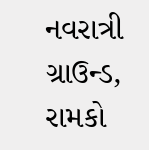નવરાત્રી ગ્રાઉન્ડ, રામકો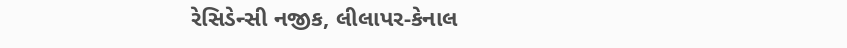રેસિડેન્સી નજીક, લીલાપર-કેનાલ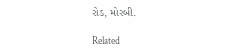રોડ, મોરબી.

Related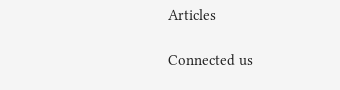Articles

Connected us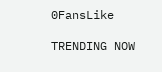0FansLike

TRENDING NOW